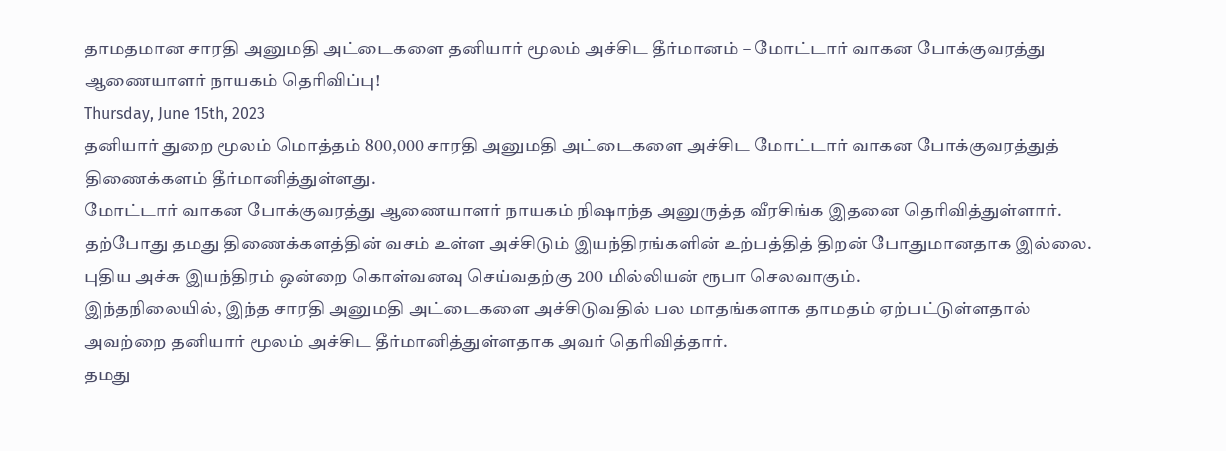தாமதமான சாரதி அனுமதி அட்டைகளை தனியார் மூலம் அச்சிட தீர்மானம் – மோட்டார் வாகன போக்குவரத்து ஆணையாளர் நாயகம் தெரிவிப்பு!
Thursday, June 15th, 2023
தனியார் துறை மூலம் மொத்தம் 800,000 சாரதி அனுமதி அட்டைகளை அச்சிட மோட்டார் வாகன போக்குவரத்துத் திணைக்களம் தீர்மானித்துள்ளது.
மோட்டார் வாகன போக்குவரத்து ஆணையாளர் நாயகம் நிஷாந்த அனுருத்த வீரசிங்க இதனை தெரிவித்துள்ளார்.
தற்போது தமது திணைக்களத்தின் வசம் உள்ள அச்சிடும் இயந்திரங்களின் உற்பத்தித் திறன் போதுமானதாக இல்லை. புதிய அச்சு இயந்திரம் ஒன்றை கொள்வனவு செய்வதற்கு 200 மில்லியன் ரூபா செலவாகும்.
இந்தநிலையில், இந்த சாரதி அனுமதி அட்டைகளை அச்சிடுவதில் பல மாதங்களாக தாமதம் ஏற்பட்டுள்ளதால் அவற்றை தனியார் மூலம் அச்சிட தீர்மானித்துள்ளதாக அவர் தெரிவித்தார்.
தமது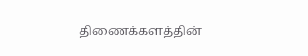திணைக்களத்தின்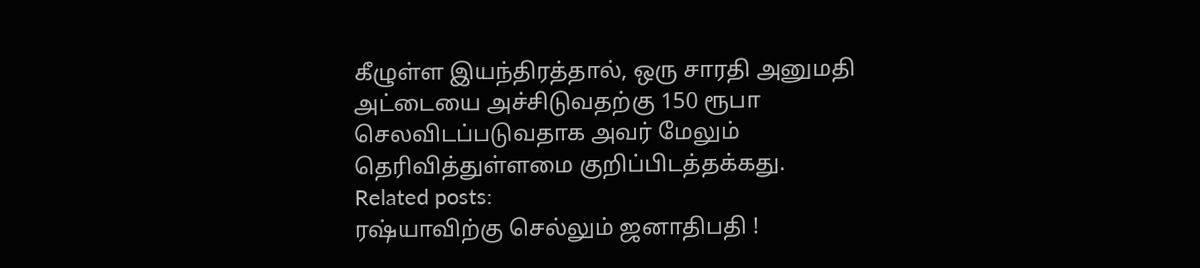கீழுள்ள இயந்திரத்தால், ஒரு சாரதி அனுமதி அட்டையை அச்சிடுவதற்கு 150 ரூபா செலவிடப்படுவதாக அவர் மேலும் தெரிவித்துள்ளமை குறிப்பிடத்தக்கது.
Related posts:
ரஷ்யாவிற்கு செல்லும் ஜனாதிபதி !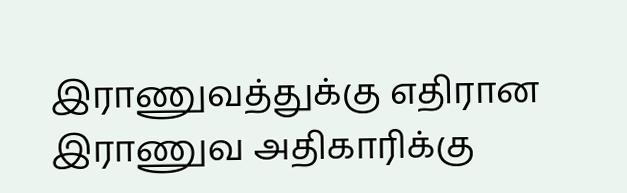இராணுவத்துக்கு எதிரான இராணுவ அதிகாரிக்கு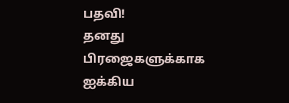பதவி!
தனது பிரஜைகளுக்காக ஐக்கிய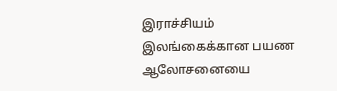இராச்சியம் இலங்கைக்கான பயண ஆலோசனையை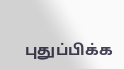புதுப்பிக்க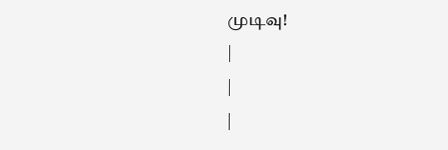முடிவு!
|
|
|